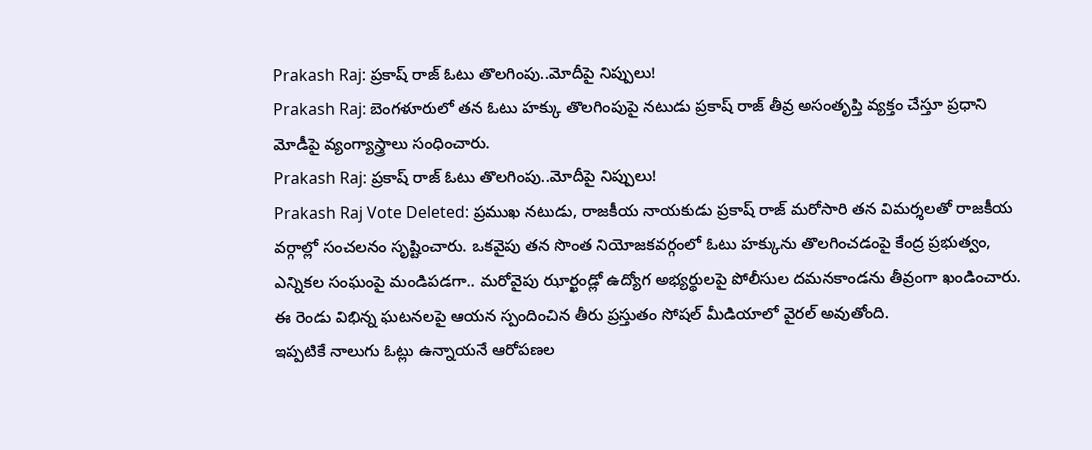Prakash Raj: ప్రకాష్ రాజ్ ఓటు తొలగింపు..మోదీపై నిప్పులు!
Prakash Raj: బెంగళూరులో తన ఓటు హక్కు తొలగింపుపై నటుడు ప్రకాష్ రాజ్ తీవ్ర అసంతృప్తి వ్యక్తం చేస్తూ ప్రధాని మోడీపై వ్యంగ్యాస్త్రాలు సంధించారు.
Prakash Raj: ప్రకాష్ రాజ్ ఓటు తొలగింపు..మోదీపై నిప్పులు!
Prakash Raj Vote Deleted: ప్రముఖ నటుడు, రాజకీయ నాయకుడు ప్రకాష్ రాజ్ మరోసారి తన విమర్శలతో రాజకీయ వర్గాల్లో సంచలనం సృష్టించారు. ఒకవైపు తన సొంత నియోజకవర్గంలో ఓటు హక్కును తొలగించడంపై కేంద్ర ప్రభుత్వం, ఎన్నికల సంఘంపై మండిపడగా.. మరోవైపు ఝార్ఖండ్లో ఉద్యోగ అభ్యర్థులపై పోలీసుల దమనకాండను తీవ్రంగా ఖండించారు. ఈ రెండు విభిన్న ఘటనలపై ఆయన స్పందించిన తీరు ప్రస్తుతం సోషల్ మీడియాలో వైరల్ అవుతోంది.
ఇప్పటికే నాలుగు ఓట్లు ఉన్నాయనే ఆరోపణల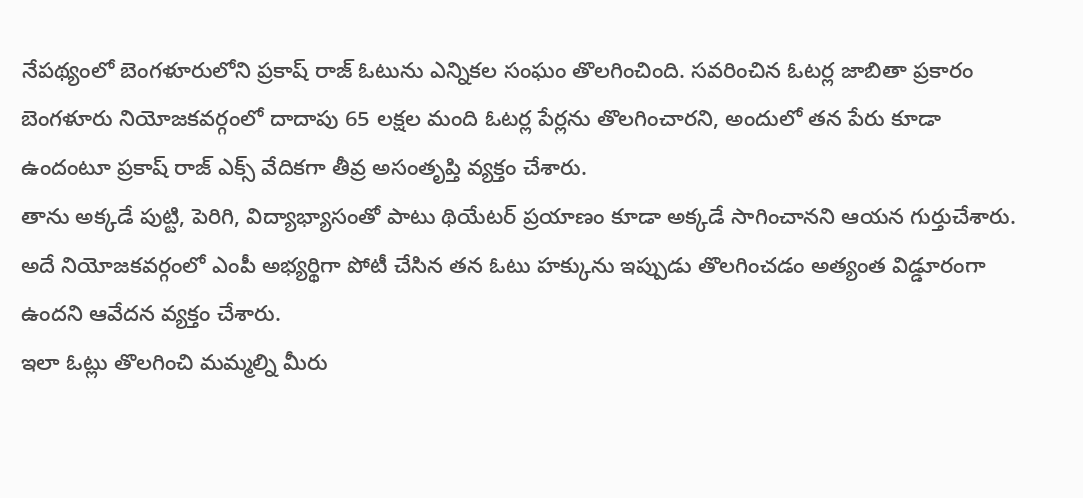నేపథ్యంలో బెంగళూరులోని ప్రకాష్ రాజ్ ఓటును ఎన్నికల సంఘం తొలగించింది. సవరించిన ఓటర్ల జాబితా ప్రకారం బెంగళూరు నియోజకవర్గంలో దాదాపు 65 లక్షల మంది ఓటర్ల పేర్లను తొలగించారని, అందులో తన పేరు కూడా ఉందంటూ ప్రకాష్ రాజ్ ఎక్స్ వేదికగా తీవ్ర అసంతృప్తి వ్యక్తం చేశారు.
తాను అక్కడే పుట్టి, పెరిగి, విద్యాభ్యాసంతో పాటు థియేటర్ ప్రయాణం కూడా అక్కడే సాగించానని ఆయన గుర్తుచేశారు. అదే నియోజకవర్గంలో ఎంపీ అభ్యర్థిగా పోటీ చేసిన తన ఓటు హక్కును ఇప్పుడు తొలగించడం అత్యంత విడ్డూరంగా ఉందని ఆవేదన వ్యక్తం చేశారు.
ఇలా ఓట్లు తొలగించి మమ్మల్ని మీరు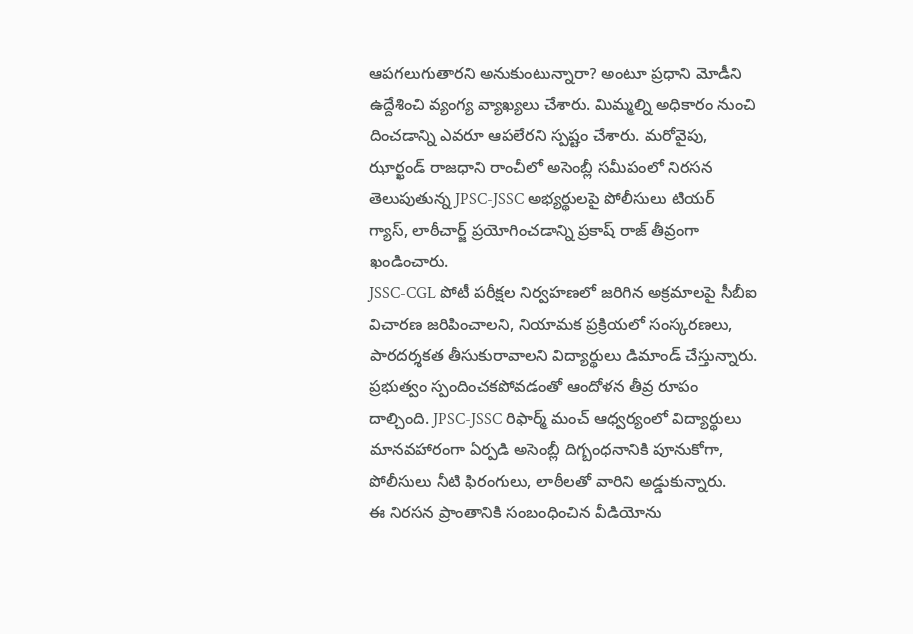ఆపగలుగుతారని అనుకుంటున్నారా? అంటూ ప్రధాని మోడీని ఉద్దేశించి వ్యంగ్య వ్యాఖ్యలు చేశారు. మిమ్మల్ని అధికారం నుంచి దించడాన్ని ఎవరూ ఆపలేరని స్పష్టం చేశారు. మరోవైపు, ఝార్ఖండ్ రాజధాని రాంచీలో అసెంబ్లీ సమీపంలో నిరసన తెలుపుతున్న JPSC-JSSC అభ్యర్థులపై పోలీసులు టియర్ గ్యాస్, లాఠీచార్జ్ ప్రయోగించడాన్ని ప్రకాష్ రాజ్ తీవ్రంగా ఖండించారు.
JSSC-CGL పోటీ పరీక్షల నిర్వహణలో జరిగిన అక్రమాలపై సీబీఐ విచారణ జరిపించాలని, నియామక ప్రక్రియలో సంస్కరణలు, పారదర్శకత తీసుకురావాలని విద్యార్థులు డిమాండ్ చేస్తున్నారు. ప్రభుత్వం స్పందించకపోవడంతో ఆందోళన తీవ్ర రూపం దాల్చింది. JPSC-JSSC రిఫార్మ్ మంచ్ ఆధ్వర్యంలో విద్యార్థులు మానవహారంగా ఏర్పడి అసెంబ్లీ దిగ్బంధనానికి పూనుకోగా, పోలీసులు నీటి ఫిరంగులు, లాఠీలతో వారిని అడ్డుకున్నారు.
ఈ నిరసన ప్రాంతానికి సంబంధించిన వీడియోను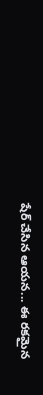షేర్ చేసిన ఆయన... ఈ రకమైన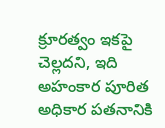క్రూరత్వం ఇకపై చెల్లదని, ఇది అహంకార పూరిత అధికార పతనానికి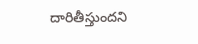దారితీస్తుందని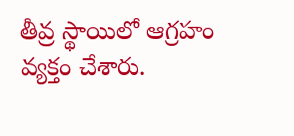తీవ్ర స్థాయిలో ఆగ్రహం వ్యక్తం చేశారు.